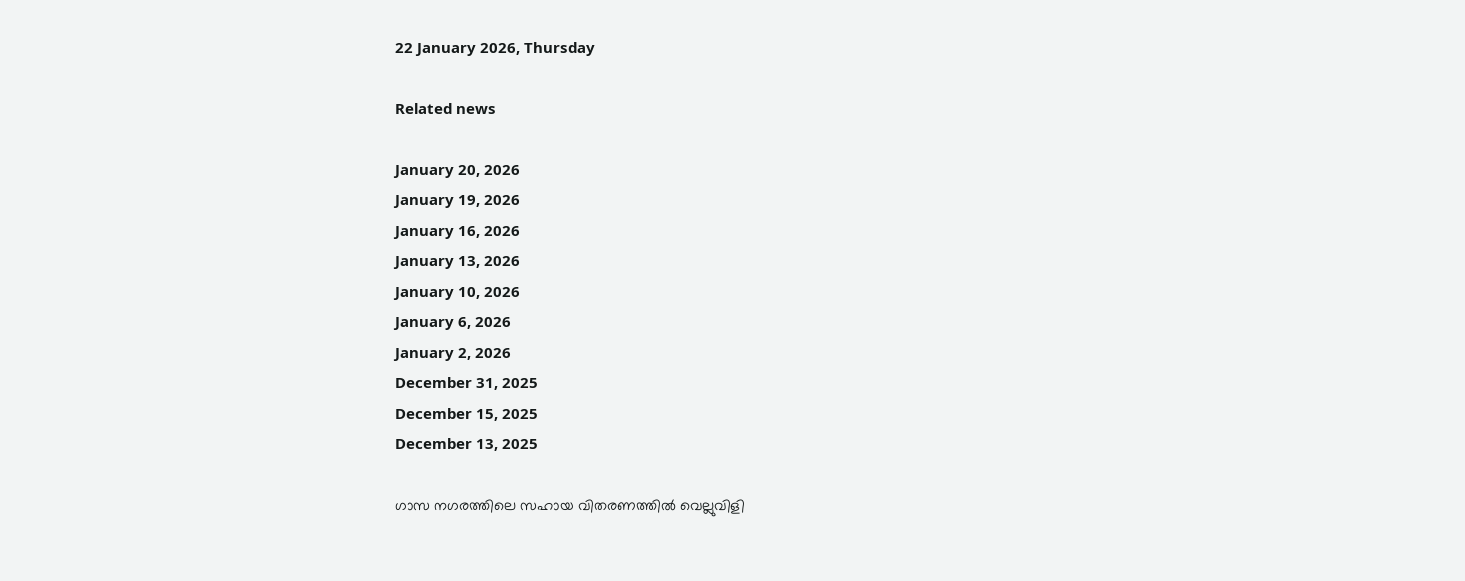22 January 2026, Thursday

Related news

January 20, 2026
January 19, 2026
January 16, 2026
January 13, 2026
January 10, 2026
January 6, 2026
January 2, 2026
December 31, 2025
December 15, 2025
December 13, 2025

ഗാസ നഗരത്തിലെ സഹായ വിതരണത്തില്‍ വെല്ലുവിളി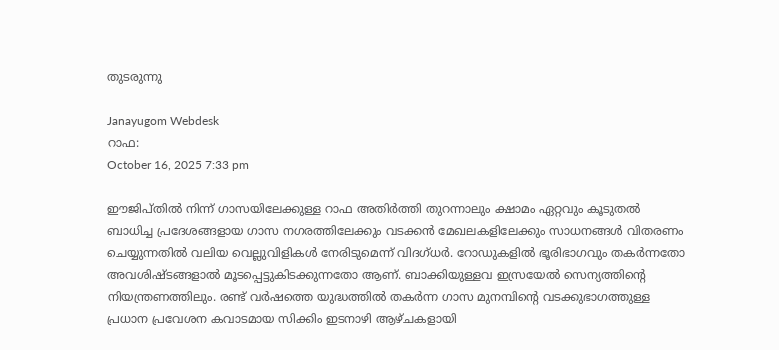തുടരുന്നു

Janayugom Webdesk
റാഫ:
October 16, 2025 7:33 pm

ഈജിപ്തില്‍ നിന്ന് ഗാസയിലേക്കുള്ള റാഫ അതിര്‍ത്തി തുറന്നാലും ക്ഷാമം ഏറ്റവും കൂടുതല്‍ ബാധിച്ച പ്രദേശങ്ങളായ ഗാസ നഗരത്തിലേക്കും വടക്കന്‍ മേഖലകളിലേക്കും സാധനങ്ങള്‍ വിതരണം ചെയ്യുന്നതില്‍ വലിയ വെല്ലുവിളികള്‍ നേരിടുമെന്ന് വിദഗ്ധര്‍. റോഡുകളില്‍ ഭൂരിഭാഗവും തകര്‍ന്നതോ അവശിഷ്ടങ്ങളാല്‍ മൂടപ്പെട്ടുകിടക്കുന്നതോ ആണ്. ബാക്കിയുള്ളവ ഇസ്രയേല്‍ സെന്യത്തിന്റെ നിയന്ത്രണത്തിലും. രണ്ട് വർഷത്തെ യുദ്ധത്തിൽ തകർന്ന ഗാസ മുനമ്പിന്റെ വടക്കുഭാഗത്തുള്ള പ്രധാന പ്രവേശന കവാടമായ സിക്കിം ഇടനാഴി ആഴ്ചകളായി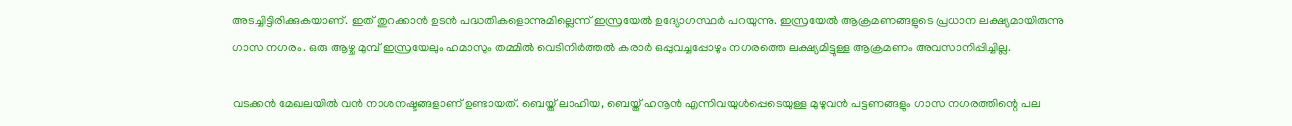അടച്ചിട്ടിരിക്കുകയാണ്. ഇത് തുറക്കാന്‍ ഉടന്‍ പദ്ധതികളൊന്നുമില്ലെന്ന് ഇസ്രയേല്‍ ഉദ്യോഗസ്ഥര്‍ പറയുന്നു. ഇസ്രയേല്‍ ആക്രമണങ്ങളുടെ പ്രധാന ലക്ഷ്യമായിരുന്നു ഗാസ നഗരം. ഒരു ആഴ്ച മുമ്പ് ഇസ്രയേലും ഹമാസും തമ്മിൽ വെടിനിർത്തൽ കരാർ ഒപ്പുവച്ചപ്പോഴും നഗരത്തെ ലക്ഷ്യമിട്ടുള്ള ആക്രമണം അവസാനിപ്പിച്ചില്ല.

വടക്കൻ മേഖലയിൽ വൻ നാശനഷ്ടങ്ങളാണ് ഉണ്ടായത്. ബെയ്ത് ലാഹിയ, ബെയ്ത് ഹനൂൻ എന്നിവയുൾപ്പെടെയുള്ള മുഴുവൻ പട്ടണങ്ങളും ഗാസ നഗരത്തിന്റെ പല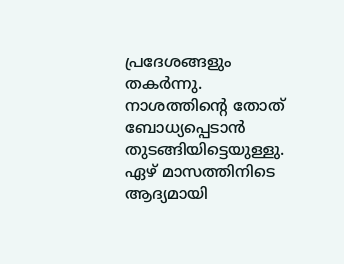പ്രദേശങ്ങളും തകര്‍ന്നു. നാശത്തിന്റെ തോത് ബോധ്യപ്പെടാന്‍ തുടങ്ങിയിട്ടെയുള്ളു. ഏഴ് മാസത്തിനിടെ ആദ്യമായി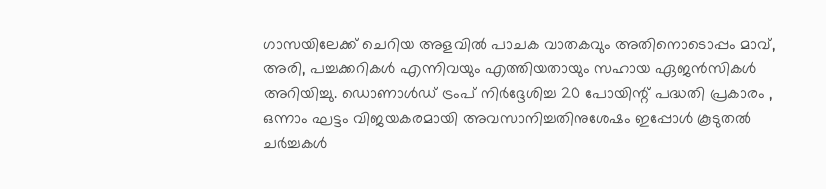ഗാസയിലേക്ക് ചെറിയ അളവിൽ പാചക വാതകവും അതിനൊടൊപ്പം മാവ്, അരി, പച്ചക്കറികൾ എന്നിവയും എത്തിയതായും സഹായ ഏജന്‍സികള്‍ അറിയിച്ചു. ഡൊണാൾഡ് ട്രംപ് നിർദ്ദേശിച്ച 20 പോയിന്റ് പദ്ധതി പ്രകാരം , ഒന്നാം ഘട്ടം വിജയകരമായി അവസാനിച്ചതിനുശേഷം ഇപ്പോൾ കൂടുതൽ ചർച്ചകൾ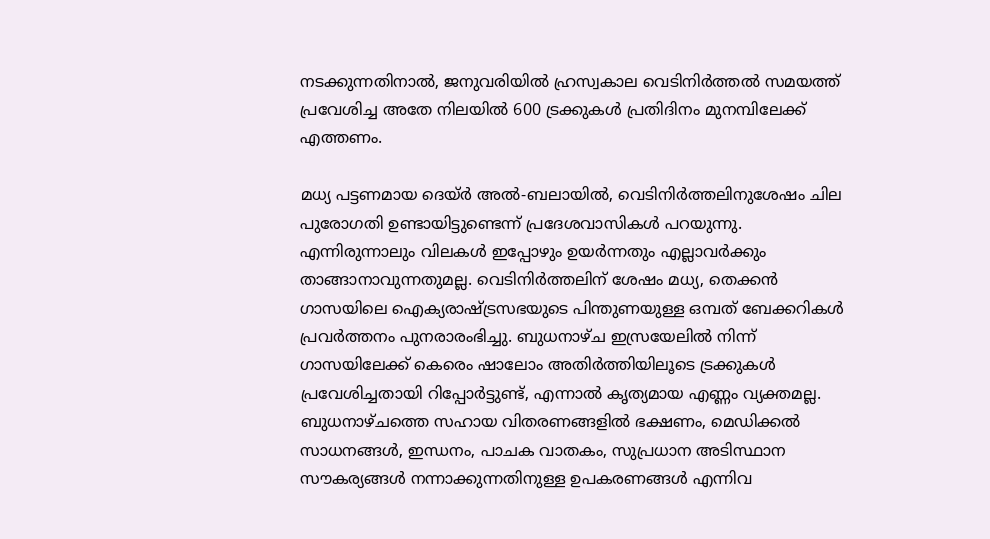നടക്കുന്നതിനാൽ, ജനുവരിയിൽ ഹ്രസ്വകാല വെടിനിർത്തൽ സമയത്ത് പ്രവേശിച്ച അതേ നിലയില്‍ 600 ട്രക്കുകൾ പ്രതിദിനം മുനമ്പിലേക്ക് എത്തണം.

മധ്യ പട്ടണമായ ദെയ്ർ അൽ-ബലായിൽ, വെടിനിർത്തലിനുശേഷം ചില പുരോഗതി ഉണ്ടായിട്ടുണ്ടെന്ന് പ്രദേശവാസികള്‍ പറയുന്നു. എന്നിരുന്നാലും വിലകൾ ഇപ്പോഴും ഉയർന്നതും എല്ലാവർക്കും താങ്ങാനാവുന്നതുമല്ല. വെടിനിർത്തലിന് ശേഷം മധ്യ, തെക്കൻ ഗാസയിലെ ഐക്യരാഷ്ട്രസഭയുടെ പിന്തുണയുള്ള ഒമ്പത് ബേക്കറികൾ പ്രവർത്തനം പുനരാരംഭിച്ചു. ബുധനാഴ്ച ഇസ്രയേലിൽ നിന്ന് ഗാസയിലേക്ക് കെരെം ഷാലോം അതിര്‍ത്തിയിലൂടെ ട്രക്കുകൾ പ്രവേശിച്ചതായി റിപ്പോർട്ടുണ്ട്, എന്നാല്‍ കൃത്യമായ എണ്ണം വ്യക്തമല്ല. ബുധനാഴ്ചത്തെ സഹായ വിതരണങ്ങളിൽ ഭക്ഷണം, മെഡിക്കൽ സാധനങ്ങൾ, ഇന്ധനം, പാചക വാതകം, സുപ്രധാന അടിസ്ഥാന സൗകര്യങ്ങൾ നന്നാക്കുന്നതിനുള്ള ഉപകരണങ്ങൾ എന്നിവ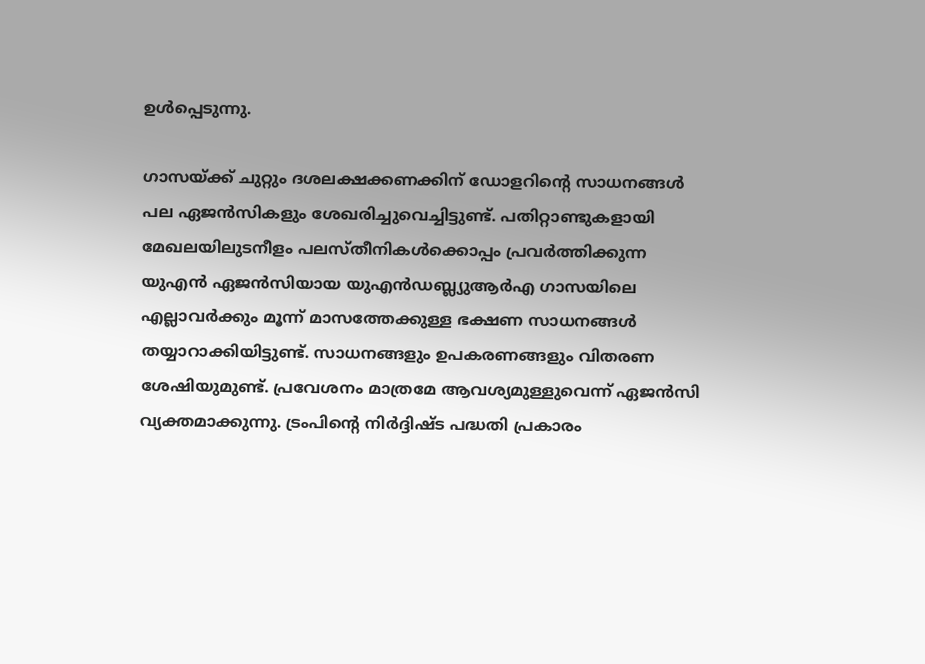ഉൾപ്പെടുന്നു.

ഗാസയ്ക്ക് ചുറ്റും ദശലക്ഷക്കണക്കിന് ഡോളറിന്റെ സാധനങ്ങൾ പല ഏജൻസികളും ശേഖരിച്ചുവെച്ചിട്ടുണ്ട്. പതിറ്റാണ്ടുകളായി മേഖലയിലുടനീളം പലസ്തീനികൾക്കൊപ്പം പ്രവർത്തിക്കുന്ന യുഎൻ ഏജൻസിയായ യുഎന്‍ഡബ്ല്യുആര്‍എ ഗാസയിലെ എല്ലാവർക്കും മൂന്ന് മാസത്തേക്കുള്ള ഭക്ഷണ സാധനങ്ങള്‍ തയ്യാറാക്കിയിട്ടുണ്ട്. സാധനങ്ങളും ഉപകരണങ്ങളും വിതരണ ശേഷിയുമുണ്ട്. പ്രവേശനം മാത്രമേ ആവശ്യമുള്ളുവെന്ന് ഏജന്‍സി വ്യക്തമാക്കുന്നു. ട്രംപിന്റെ നിർദ്ദിഷ്ട പദ്ധതി പ്രകാരം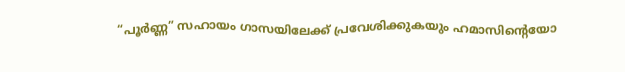“പൂർണ്ണ” സഹായം ഗാസയിലേക്ക് പ്രവേശിക്കുകയും ഹമാസിന്റെയോ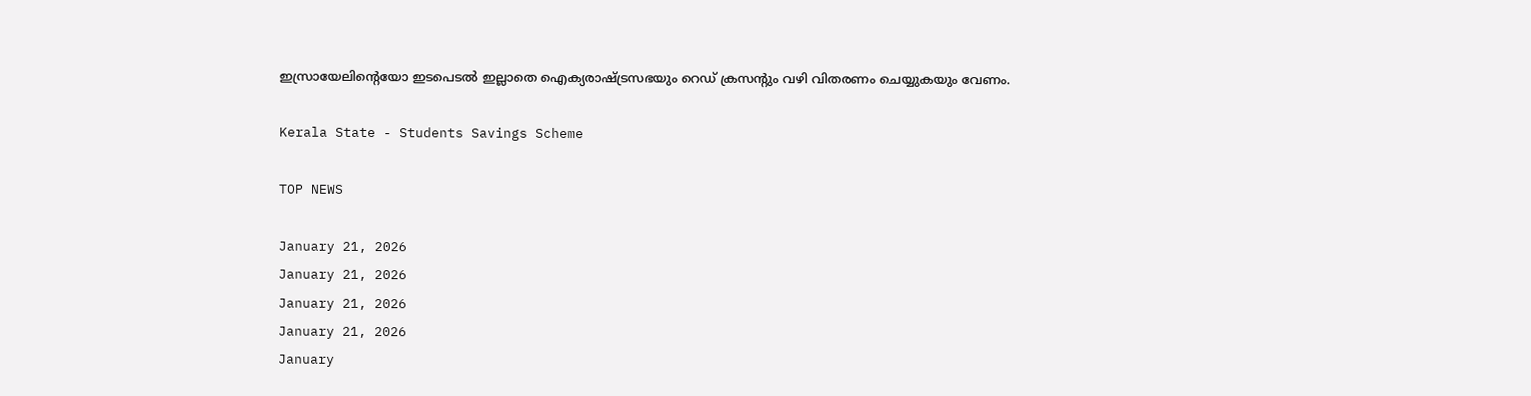ഇസ്രായേലിന്റെയോ ഇടപെടൽ ഇല്ലാതെ ഐക്യരാഷ്ട്രസഭയും റെഡ് ക്രസന്റും വഴി വിതരണം ചെയ്യുകയും വേണം.

Kerala State - Students Savings Scheme

TOP NEWS

January 21, 2026
January 21, 2026
January 21, 2026
January 21, 2026
January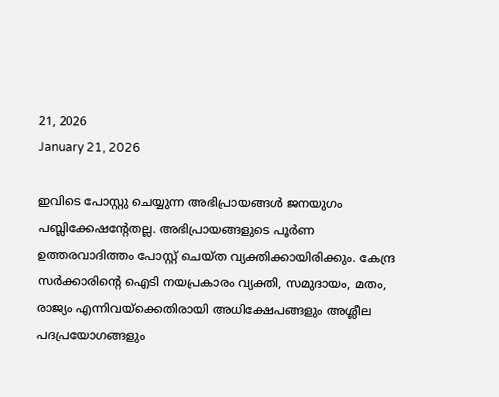21, 2026
January 21, 2026

ഇവിടെ പോസ്റ്റു ചെയ്യുന്ന അഭിപ്രായങ്ങള്‍ ജനയുഗം പബ്ലിക്കേഷന്റേതല്ല. അഭിപ്രായങ്ങളുടെ പൂര്‍ണ ഉത്തരവാദിത്തം പോസ്റ്റ് ചെയ്ത വ്യക്തിക്കായിരിക്കും. കേന്ദ്ര സര്‍ക്കാരിന്റെ ഐടി നയപ്രകാരം വ്യക്തി, സമുദായം, മതം, രാജ്യം എന്നിവയ്‌ക്കെതിരായി അധിക്ഷേപങ്ങളും അശ്ലീല പദപ്രയോഗങ്ങളും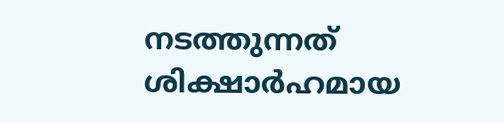നടത്തുന്നത് ശിക്ഷാര്‍ഹമായ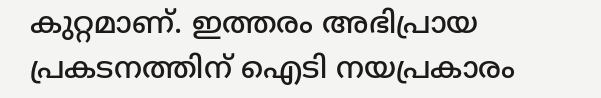കുറ്റമാണ്. ഇത്തരം അഭിപ്രായ പ്രകടനത്തിന് ഐടി നയപ്രകാരം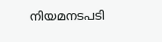നിയമനടപടി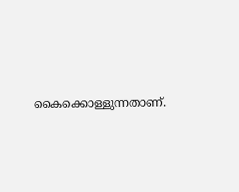കൈക്കൊള്ളുന്നതാണ്.